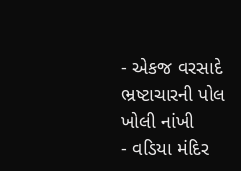- એકજ વરસાદે ભ્રષ્ટાચારની પોલ ખોલી નાંખી
- વડિયા મંદિર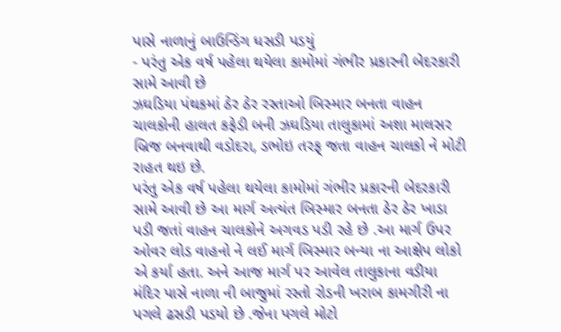પાસે નાળાનું બાઉન્ડિંગ ધસડી પડયું
- પરંતુ એક વર્ષ પહેલા થયેલા કામોમાં ગંભીર પ્રકારની બેદરકારી સામે આવી છે
ઝઘડિયા પંથકમાં ઠેર ઠેર રસ્તાઓ બિસ્માર બનતા વાહન ચાલકોની હાલત કફેડી બની ઝઘડિયા તાલુકામાં અશા માલસર બ્રિજ બનવાથી વડોદરા, ડભોઇ તરફ્ જતા વાહન ચાલકો ને મોટી રાહત થઇ છે.
પરંતુ એક વર્ષ પહેલા થયેલા કામોમાં ગંભીર પ્રકારની બેદરકારી સામે આવી છે આ માર્ગ અત્યંત બિસ્માર બનતા ઠેર ઠેર ખાડા પડી જતાં વાહન ચાલકોને અગવડ પડી રહે છે .આ માર્ગ ઉપર ઓવર લોડ વાહનો ને લઈ માર્ગ બિસ્માર બન્યા ના આક્ષેપ લોકો એ કર્યા હતા. અને આજ માર્ગ પર આવેલ તાલુકાના વડીયા મંદિર પાસે નાળા ની બાજુમાં રસ્તો રોડની ખરાબ કામગીરી ના પગલે ઢસડી પડયો છે .જેના પગલે મોટો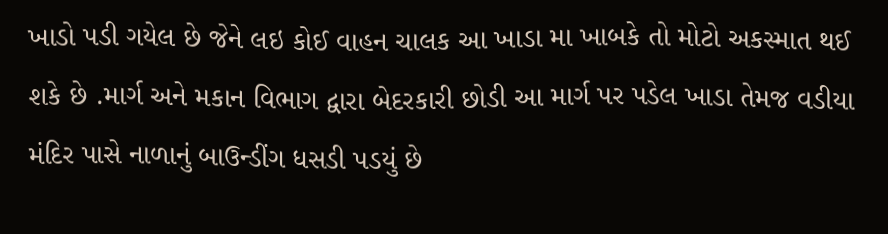ખાડો પડી ગયેલ છે જેને લઇ કોઈ વાહન ચાલક આ ખાડા મા ખાબકે તો મોટો અકસ્માત થઈ શકે છે .માર્ગ અને મકાન વિભાગ દ્વારા બેદરકારી છોડી આ માર્ગ પર પડેલ ખાડા તેમજ વડીયા મંદિર પાસે નાળાનું બાઉન્ડીંગ ધસડી પડયું છે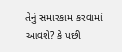તેનું સમારકામ કરવામાં આવશે? કે પછી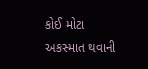કોઈ મોટા અકસ્માત થવાની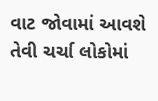વાટ જોવામાં આવશે તેવી ચર્ચા લોકોમાં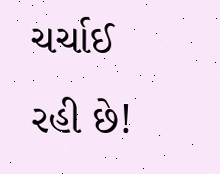ચર્ચાઈ રહી છે!